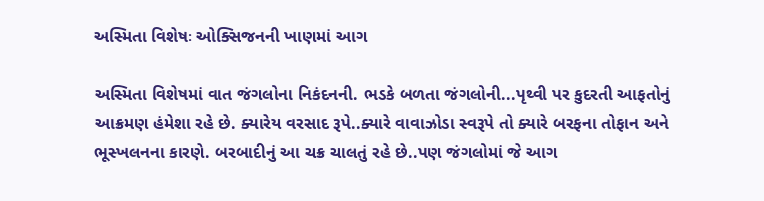અસ્મિતા વિશેષઃ ઓક્સિજનની ખાણમાં આગ

અસ્મિતા વિશેષમાં વાત જંગલોના નિકંદનની. ભડકે બળતા જંગલોની...પૃથ્વી પર કુદરતી આફતોનું આક્રમણ હંમેશા રહે છે. ક્યારેય વરસાદ રૂપે..ક્યારે વાવાઝોડા સ્વરૂપે તો ક્યારે બરફના તોફાન અને ભૂસ્ખલનના કારણે. બરબાદીનું આ ચક્ર ચાલતું રહે છે..પણ જંગલોમાં જે આગ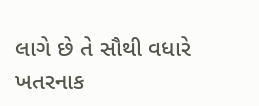લાગે છે તે સૌથી વધારે ખતરનાક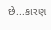છે...કારણ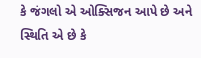કે જંગલો એ ઓક્સિજન આપે છે અને સ્થિતિ એ છે કે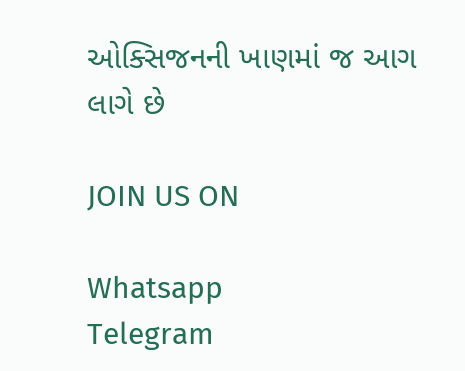ઓક્સિજનની ખાણમાં જ આગ લાગે છે

JOIN US ON

Whatsapp
Telegram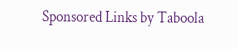Sponsored Links by Taboola